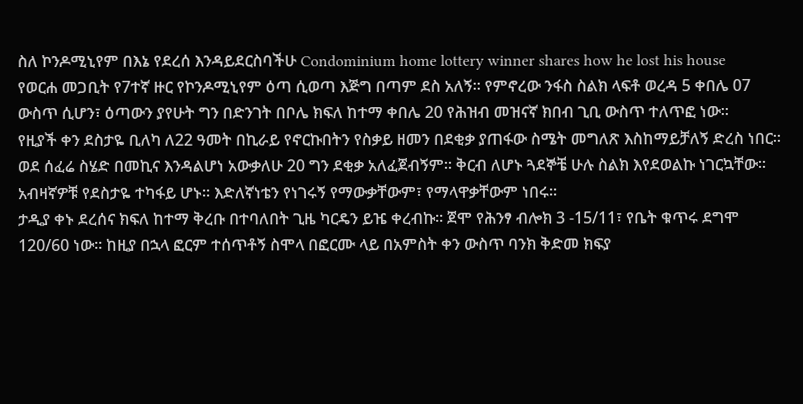ስለ ኮንዶሚኒየም በእኔ የደረሰ እንዳይደርስባችሁ Condominium home lottery winner shares how he lost his house
የወርሐ መጋቢት የ7ተኛ ዙር የኮንዶሚኒየም ዕጣ ሲወጣ እጅግ በጣም ደስ አለኝ፡፡ የምኖረው ንፋስ ስልክ ላፍቶ ወረዳ 5 ቀበሌ 07 ውስጥ ሲሆን፣ ዕጣውን ያየሁት ግን በድንገት በቦሌ ክፍለ ከተማ ቀበሌ 20 የሕዝብ መዝናኛ ክበብ ጊቢ ውስጥ ተለጥፎ ነው፡፡
የዚያች ቀን ደስታዬ ቢለካ ለ22 ዓመት በኪራይ የኖርኩበትን የስቃይ ዘመን በደቂቃ ያጠፋው ስሜት መግለጽ እስከማይቻለኝ ድረስ ነበር፡፡ ወደ ሰፈሬ ስሄድ በመኪና እንዳልሆነ አውቃለሁ 20 ግን ደቂቃ አለፈጀብኝም፡፡ ቅርብ ለሆኑ ጓደኞቼ ሁሉ ስልክ እየደወልኩ ነገርኳቸው፡፡ አብዛኛዎቹ የደስታዬ ተካፋይ ሆኑ፡፡ እድለኛነቴን የነገሩኝ የማውቃቸውም፣ የማላዋቃቸውም ነበሩ፡፡
ታዲያ ቀኑ ደረሰና ክፍለ ከተማ ቅረቡ በተባለበት ጊዜ ካርዴን ይዤ ቀረብኩ፡፡ ጀሞ የሕንፃ ብሎክ 3 -15/11፣ የቤት ቁጥሩ ደግሞ 120/60 ነው፡፡ ከዚያ በኋላ ፎርም ተሰጥቶኝ ስሞላ በፎርሙ ላይ በአምስት ቀን ውስጥ ባንክ ቅድመ ክፍያ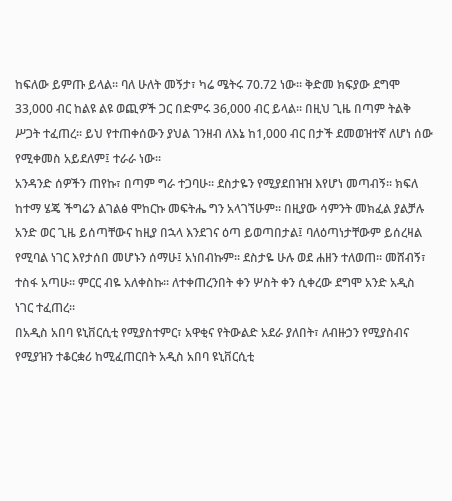ከፍለው ይምጡ ይላል፡፡ ባለ ሁለት መኝታ፣ ካሬ ሜትሩ 70.72 ነው፡፡ ቅድመ ክፍያው ደግሞ 33,000 ብር ከልዩ ልዩ ወጪዎች ጋር በድምሩ 36,000 ብር ይላል፡፡ በዚህ ጊዜ በጣም ትልቅ ሥጋት ተፈጠረ፡፡ ይህ የተጠቀሰውን ያህል ገንዘብ ለእኔ ከ1,000 ብር በታች ደመወዝተኛ ለሆነ ሰው የሚቀመስ አይደለም፤ ተራራ ነው፡፡
አንዳንድ ሰዎችን ጠየኩ፣ በጣም ግራ ተጋባሁ፡፡ ደስታዬን የሚያደበዝዝ እየሆነ መጣብኝ፡፡ ክፍለ ከተማ ሄጄ ችግሬን ልገልፅ ሞከርኩ መፍትሔ ግን አላገኘሁም፡፡ በዚያው ሳምንት መክፈል ያልቻሉ አንድ ወር ጊዜ ይሰጣቸውና ከዚያ በኋላ እንደገና ዕጣ ይወጣበታል፤ ባለዕጣነታቸውም ይሰረዛል የሚባል ነገር እየታሰበ መሆኑን ሰማሁ፤ አነበብኩም፡፡ ደስታዬ ሁሉ ወደ ሐዘን ተለወጠ፡፡ መሸብኝ፣ ተስፋ አጣሁ፡፡ ምርር ብዬ አለቀስኩ፡፡ ለተቀጠረንበት ቀን ሦስት ቀን ሲቀረው ደግሞ አንድ አዲስ ነገር ተፈጠረ፡፡
በአዲስ አበባ ዩኒቨርሲቲ የሚያስተምር፣ አዋቂና የትውልድ አደራ ያለበት፣ ለብዙኃን የሚያስብና የሚያዝን ተቆርቋሪ ከሚፈጠርበት አዲስ አበባ ዩኒቨርሲቲ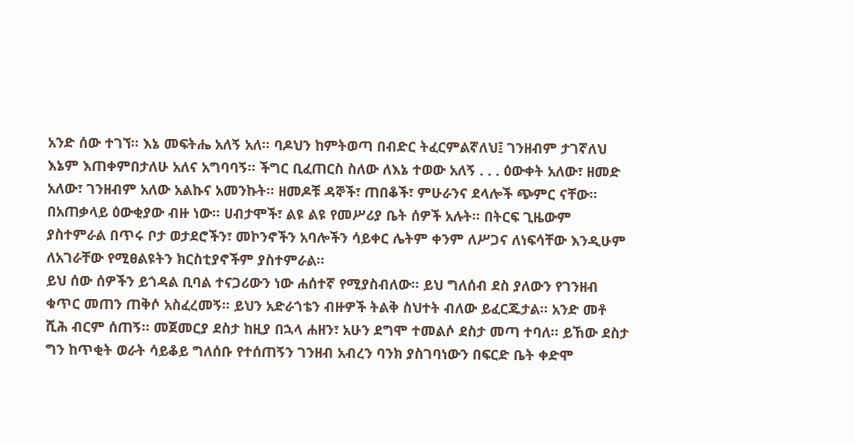አንድ ሰው ተገኘ፡፡ እኔ መፍትሔ አለኝ አለ፡፡ ባዶህን ከምትወጣ በብድር ትፈርምልኛለህ፤ ገንዘብም ታገኛለህ እኔም እጠቀምበታለሁ አለና አግባባኝ፡፡ ችግር ቢፈጠርስ ስለው ለእኔ ተወው አለኝ . . . ዕውቀት አለው፣ ዘመድ አለው፣ ገንዘብም አለው አልኩና አመንኩት፡፡ ዘመዶቹ ዳኞች፣ ጠበቆች፣ ምሁራንና ደላሎች ጭምር ናቸው፡፡ በአጠቃላይ ዕውቂያው ብዙ ነው፡፡ ሀብታሞች፣ ልዩ ልዩ የመሥሪያ ቤት ሰዎች አሉት፡፡ በትርፍ ጊዜውም ያስተምራል በጥሩ ቦታ ወታደሮችን፣ መኮንኖችን አባሎችን ሳይቀር ሌትም ቀንም ለሥጋና ለነፍሳቸው እንዲሁም ለአገራቸው የሚፀልዩትን ክርስቲያኖችም ያስተምራል፡፡
ይህ ሰው ሰዎችን ይጎዳል ቢባል ተናጋሪውን ነው ሐሰተኛ የሚያስብለው፡፡ ይህ ግለሰብ ደስ ያለውን የገንዘብ ቁጥር መጠን ጠቅሶ አስፈረመኝ፡፡ ይህን አድራጎቴን ብዙዎች ትልቅ ስህተት ብለው ይፈርጁታል፡፡ አንድ መቶ ሺሕ ብርም ሰጠኝ፡፡ መጀመርያ ደስታ ከዚያ በኋላ ሐዘን፣ አሁን ደግሞ ተመልሶ ደስታ መጣ ተባለ፡፡ ይኸው ደስታ ግን ከጥቂት ወራት ሳይቆይ ግለሰቡ የተሰጠኝን ገንዘብ አብረን ባንክ ያስገባነውን በፍርድ ቤት ቀድሞ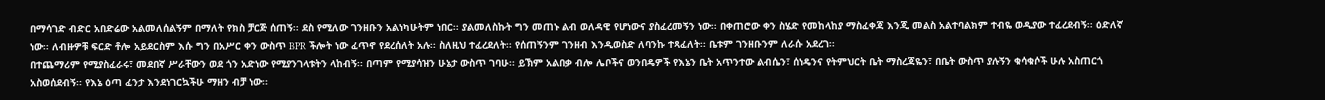በማሳገድ ብድር አበድሬው አልመለሰልኝም በማለት የክስ ቻርጅ ሰጠኝ፡፡ ደስ የሚለው ገንዘቡን አልነካሁትም ነበር፡፡ ያልመለስኩት ግን መጠኑ ልብ ወለዳዊ የሆነውና ያስፈረመኝን ነው፡፡ በቀጠሮው ቀን ስሄድ የመከላከያ ማስፈቀጃ እንጂ መልስ አልተባልክም ተብዬ ወዲያው ተፈረደብኝ፡፡ ዕድለኛ ነው፡፡ ለብዙዎቹ ፍርድ ቶሎ አይደርስም እሱ ግን በአሥር ቀን ውስጥ BPR ችሎት ነው ፈጥኖ የደረሰለት አሉ፡፡ ስለዚህ ተፈረደለት፡፡ የሰጠኝንም ገንዘብ እንዲወስድ ለባንኩ ተጻፈለት፡፡ ቤቱም ገንዘቡንም ለራሱ አደረገ፡፡
በተጨማሪም የሚያስፈራሩ፣ መደበኛ ሥራቸውን ወደ ጎን አድነው የሚያንገላቱትን ላከብኝ፡፡ በጣም የሚያሳዝን ሁኔታ ውስጥ ገባሁ፡፡ ይኽም አልበቃ ብሎ ሌቦችና ወንበዴዎች የእኔን ቤት አጥንተው ልብሴን፣ ሰነዴንና የትምህርት ቤት ማስረጃዬን፣ በቤት ውስጥ ያሉኝን ቁሳቁሶች ሁሉ አስጠርጎ አስወሰደብኝ፡፡ የእኔ ዕጣ ፈንታ እንደነገርኳችሁ ማዘን ብቻ ነው፡፡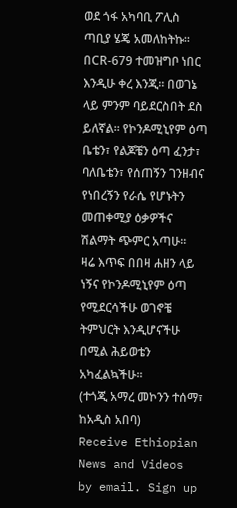ወደ ጎፋ አካባቢ ፖሊስ ጣቢያ ሄጄ አመለከትኩ፡፡ በCR-679 ተመዝግቦ ነበር እንዲሁ ቀረ እንጂ፡፡ በወገኔ ላይ ምንም ባይደርስበት ደስ ይለኛል፡፡ የኮንዶሚኒየም ዕጣ ቤቴን፣ የልጆቼን ዕጣ ፈንታ፣ ባለቤቴን፣ የሰጠኝን ገንዘብና የነበረኝን የራሴ የሆኑትን መጠቀሚያ ዕቃዎችና ሽልማት ጭምር አጣሁ፡፡
ዛሬ እጥፍ በበዛ ሐዘን ላይ ነኝና የኮንዶሚኒየም ዕጣ የሚደርሳችሁ ወገኖቼ ትምህርት እንዲሆናችሁ በሚል ሕይወቴን አካፈልኳችሁ፡፡
(ተጎጂ አማረ መኮንን ተሰማ፣ ከአዲስ አበባ)
Receive Ethiopian News and Videos by email. Sign up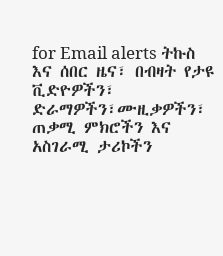for Email alerts ትኩስ እና ሰበር ዜና፣ በብዛት የታዩ ቪድዮዎችን፣ ድራማዎችን፣ሙዚቃዎችን፣ ጠቃሚ ምክሮችን እና አስገራሚ ታሪኮችን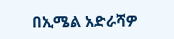በኢሜል አድራሻዎ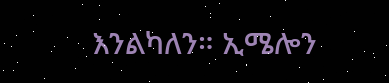እንልካለን። ኢሜሎን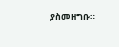ያስመዘግቡ።